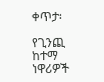ቀጥታ፡

የጊንጪ ከተማ ነዋሪዎች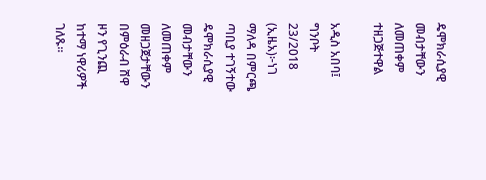ዴሞክራሲያዊ መብታቸውን ለመጠቀም ተዘጋጅተዋል

አዲስ አበባ፤ ግንቦት 23/2018 (ኢዜአ)፦ነገ ማለዳ በምርጫ ጣቢያ ተገኝተው ዴሞክራሲያዊ መብታቸውን ለመጠቀም መዘጋጀታቸውን በምዕራብ ሸዋ ዞን የጊንጪ ከተማ ነዋሪዎች ገለጹ።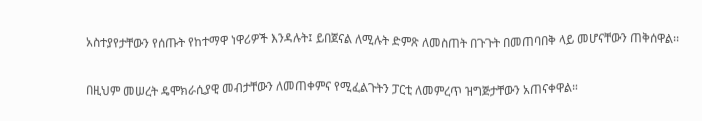አስተያየታቸውን የሰጡት የከተማዋ ነዋሪዎች እንዳሉት፤ ይበጀናል ለሚሉት ድምጽ ለመስጠት በጉጉት በመጠባበቅ ላይ መሆናቸውን ጠቅሰዋል፡፡

በዚህም መሠረት ዴሞክራሲያዊ መብታቸውን ለመጠቀምና የሚፈልጉትን ፓርቲ ለመምረጥ ዝግጅታቸውን አጠናቀዋል።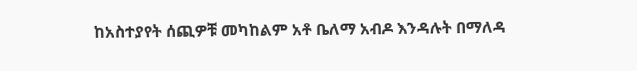ከአስተያየት ሰጪዎቹ መካከልም አቶ ቤለማ አብዶ እንዳሉት በማለዳ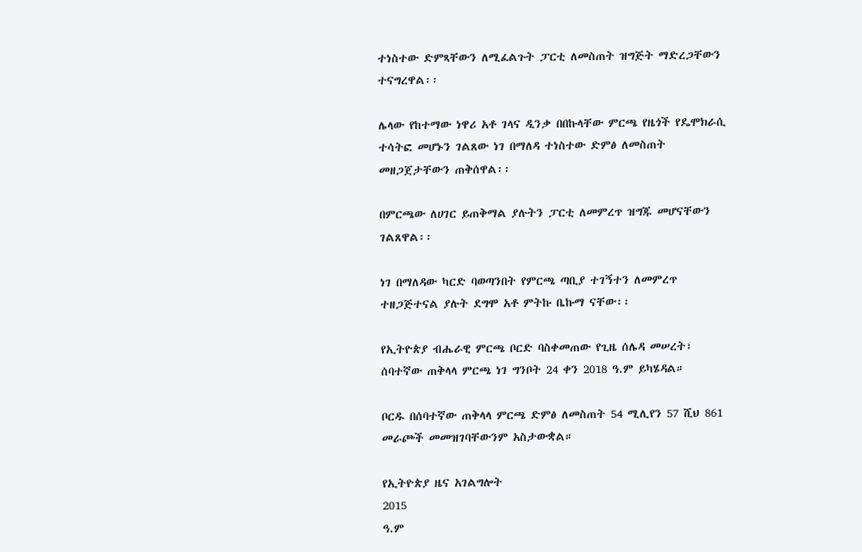ተነስተው ድምጻቸውን ለሚፈልጉት ፓርቲ ለመስጠት ዝግጅት ማድረጋቸውን ተናግረዋል፡፡

ሌላው የከተማው ነዋሪ አቶ ገላና ዲንቃ በበኩላቸው ምርጫ የዜጎች የዴሞክራሲ ተሳትፎ መሆኑን ገልጸው ነገ በማለዳ ተነስተው ድምፅ ለመስጠት መዘጋጀታቸውን ጠቅሰዋል፡፡

በምርጫው ለሀገር ይጠቅማል ያሉትን ፓርቲ ለመምረጥ ዝግጁ መሆናቸውን ገልጸዋል፡፡

ነገ በማለዳው ካርድ ባወጣንበት የምርጫ ጣቢያ ተገኝተን ለመምረጥ ተዘጋጅተናል ያሉት ደግሞ አቶ ምትኩ ቤኩማ ናቸው፡፡

የኢትዮጵያ ብሔራዊ ምርጫ ቦርድ ባስቀመጠው የጊዜ ሰሌዳ መሠረት፣ ሰባተኛው ጠቅላላ ምርጫ ነገ ግንቦት 24 ቀን 2018 ዓ.ም ይካሄዳል።

ቦርዱ በሰባተኛው ጠቅላላ ምርጫ ድምፅ ለመስጠት 54 ሚሊየን 57 ሺህ 861 መራጮች መመዝገባቸውንም አስታውቋል።

የኢትዮጵያ ዜና አገልግሎት
2015
ዓ.ም